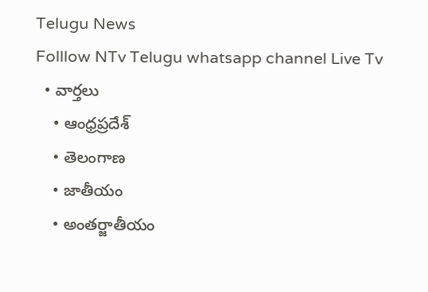Telugu News
Folllow NTv Telugu whatsapp channel Live Tv
  • వార్తలు
    • ఆంధ్రప్రదేశ్
    • తెలంగాణ
    • జాతీయం
    • అంతర్జాతీయం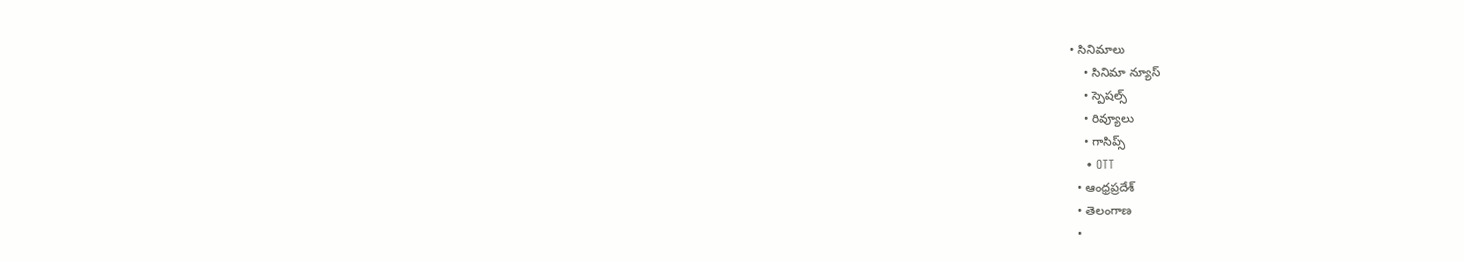• సినిమాలు
    • సినిమా న్యూస్
    • స్పెషల్స్
    • రివ్యూలు
    • గాసిప్స్
    • OTT
  • ఆంధ్రప్రదేశ్
  • తెలంగాణ
  •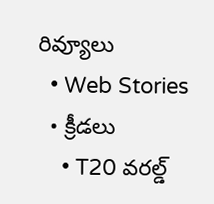రివ్యూలు
  • Web Stories
  • క్రీడలు
    • T20 వరల్డ్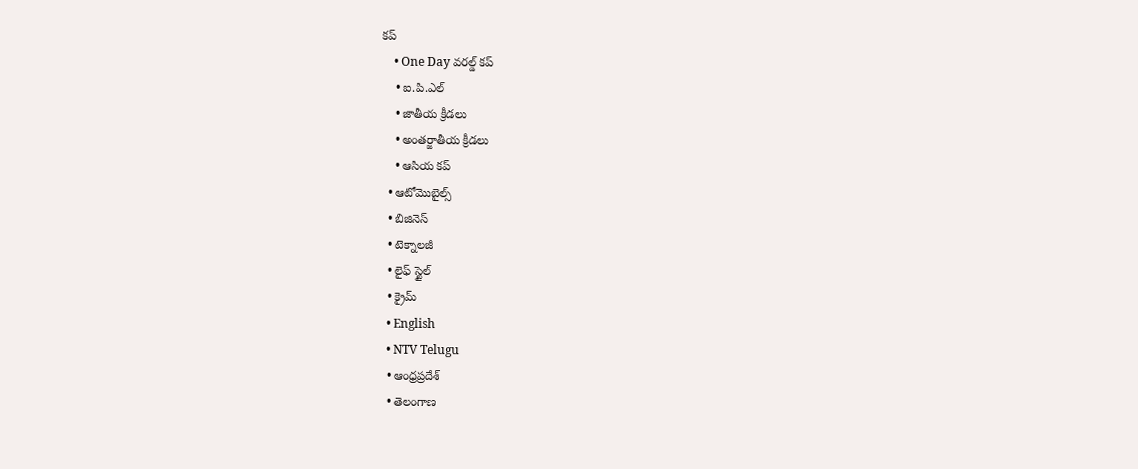కప్
    • One Day వరల్డ్ కప్
    • ఐ.పి.ఎల్
    • జాతీయ క్రీడలు
    • అంతర్జాతీయ క్రీడలు
    • ఆసియ కప్
  • ఆటోమొబైల్స్
  • బిజినెస్‌
  • టెక్నాలజీ
  • లైఫ్ స్టైల్
  • క్రైమ్
  • English
  • NTV Telugu
  • ఆంధ్రప్రదేశ్
  • తెలంగాణ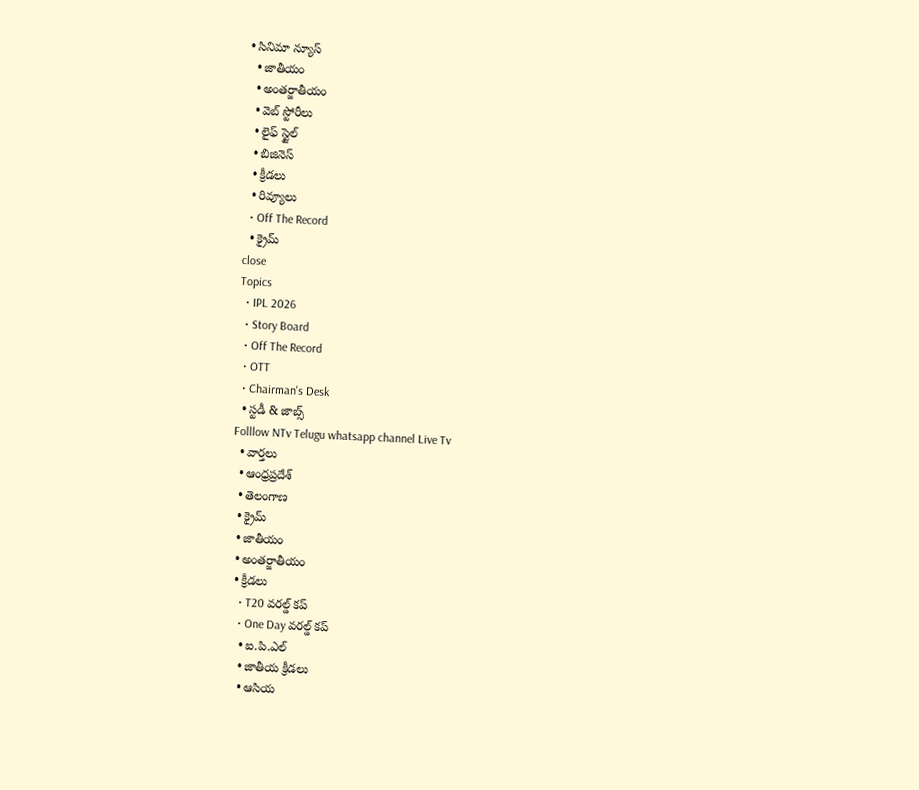• సినిమా న్యూస్
  • జాతీయం
  • అంతర్జాతీయం
  • వెబ్ స్టోరీలు
  • లైఫ్ స్టైల్
  • బిజినెస్‌
  • క్రీడలు
  • రివ్యూలు
  • Off The Record
  • క్రైమ్
close
Topics
  • IPL 2026
  • Story Board
  • Off The Record
  • OTT
  • Chairman's Desk
  • స్టడీ & జాబ్స్
Folllow NTv Telugu whatsapp channel Live Tv
  • వార్తలు
  • ఆంధ్రప్రదేశ్
  • తెలంగాణ
  • క్రైమ్
  • జాతీయం
  • అంతర్జాతీయం
  • క్రీడలు
    • T20 వరల్డ్ కప్
    • One Day వరల్డ్ కప్
    • ఐ.పి.ఎల్
    • జాతీయ క్రీడలు
    • ఆసియ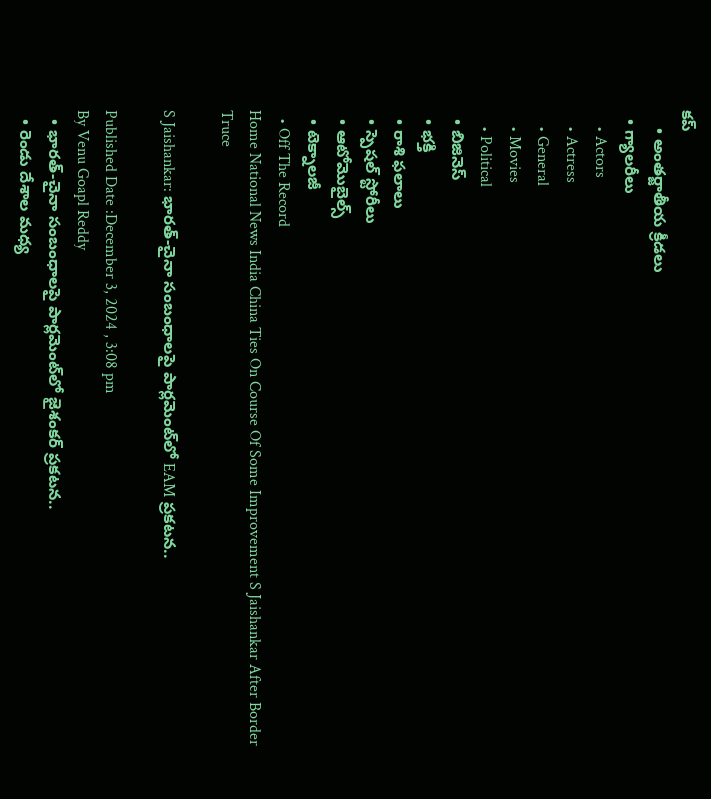కప్
    • అంతర్జాతీయ క్రీడలు
  • గ్యాలరీలు
    • Actors
    • Actress
    • General
    • Movies
    • Political
  • బిజినెస్‌
  • భక్తి
  • రాశి ఫలాలు
  • స్పెషల్‌ స్టోరీలు
  • ఆటోమొబైల్స్
  • టెక్నాలజీ
  • Off The Record
Home National News India China Ties On Course Of Some Improvement S Jaishankar After Border Truce

S Jaishankar: భారత్-చైనా సంబంధాలపై పార్లమెంట్‌లో EAM ప్రకటన..

Published Date :December 3, 2024 , 3:08 pm
By Venu Goapl Reddy
  • భారత్-చైనా సంబంధాలపై పార్లమెంట్‌లో జైశంకర్ ప్రకటన..
  • రెండు దేశాల మధ్య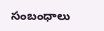సంబంధాలు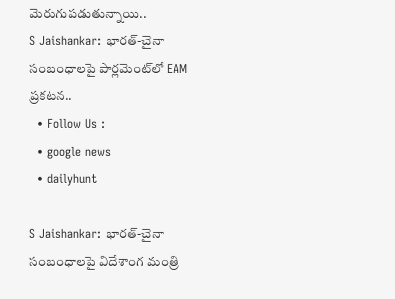మెరుగుపడుతున్నాయి..
S Jaishankar: భారత్-చైనా సంబంధాలపై పార్లమెంట్‌లో EAM ప్రకటన..
  • Follow Us :
  • google news
  • dailyhunt

S Jaishankar: భారత్-చైనా సంబంధాలపై విదేశాంగ మంత్రి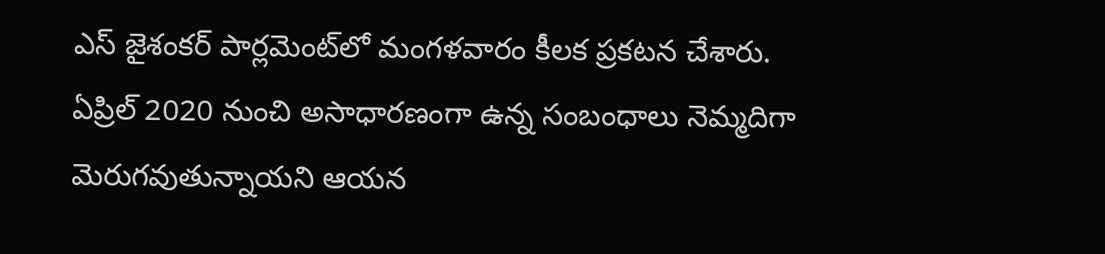ఎస్ జైశంకర్ పార్లమెంట్‌లో మంగళవారం కీలక ప్రకటన చేశారు. ఏప్రిల్ 2020 నుంచి అసాధారణంగా ఉన్న సంబంధాలు నెమ్మదిగా మెరుగవుతున్నాయని ఆయన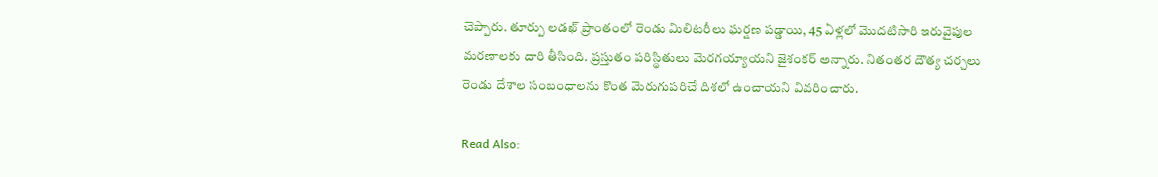చెప్పారు. తూర్పు లడఖ్ ప్రాంతంలో రెండు మిలిటరీలు ఘర్షణ పడ్డాయి, 45 ఏళ్లలో మొదటిసారి ఇరువైపుల మరణాలకు దారి తీసింది. ప్రస్తుతం పరిస్థితులు మెరగయ్యాయని జైశంకర్ అన్నారు. నితంతర దౌత్య చర్చలు రెండు దేశాల సంబంధాలను కొంత మెరుగుపరిచే దిశలో ఉంచాయని వివరించారు.

Read Also: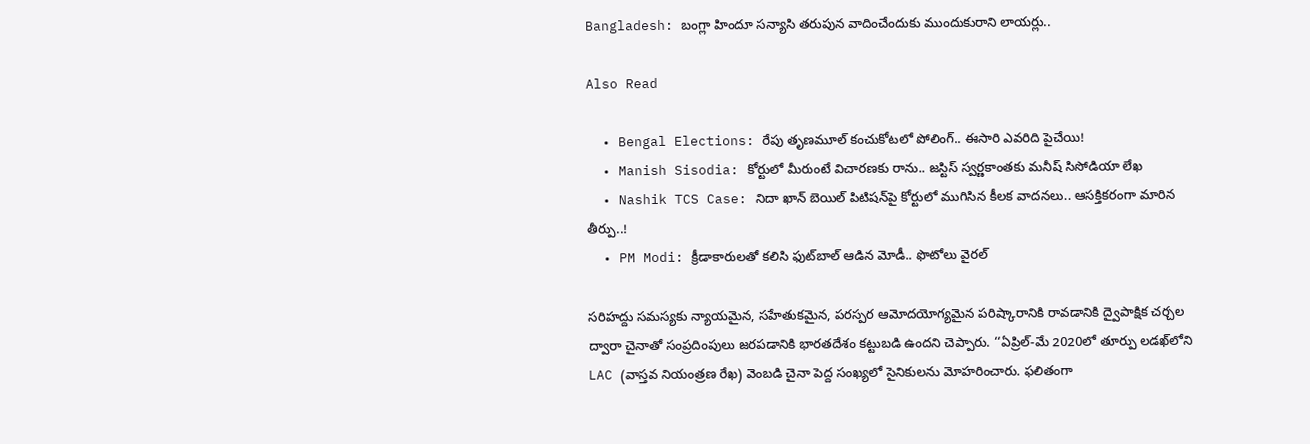Bangladesh: బంగ్లా హిందూ సన్యాసి తరుపున వాదించేందుకు ముందుకురాని లాయర్లు..

Also Read

  • Bengal Elections: రేపు తృణమూల్ కంచుకోటలో పోలింగ్.. ఈసారి ఎవరిది పైచేయి!
  • Manish Sisodia: కోర్టులో మీరుంటే విచారణకు రాను.. జస్టిస్ స్వర్ణకాంతకు మనీష్ సిసోడియా లేఖ
  • Nashik TCS Case: నిదా ఖాన్‌ బెయిల్‌ పిటిషన్‌పై కోర్టులో ముగిసిన కీలక వాదనలు.. ఆసక్తికరంగా మారిన తీర్పు..!
  • PM Modi: క్రీడాకారులతో కలిసి ఫుట్‌బాల్ ఆడిన మోడీ.. ఫొటోలు వైరల్

సరిహద్దు సమస్యకు న్యాయమైన, సహేతుకమైన, పరస్పర ఆమోదయోగ్యమైన పరిష్కారానికి రావడానికి ద్వైపాక్షిక చర్చల ద్వారా చైనాతో సంప్రదింపులు జరపడానికి భారతదేశం కట్టుబడి ఉందని చెప్పారు. ‘‘ఏప్రిల్-మే 2020లో తూర్పు లడఖ్‌లోని LAC (వాస్తవ నియంత్రణ రేఖ) వెంబడి చైనా పెద్ద సంఖ్యలో సైనికులను మోహరించారు. ఫలితంగా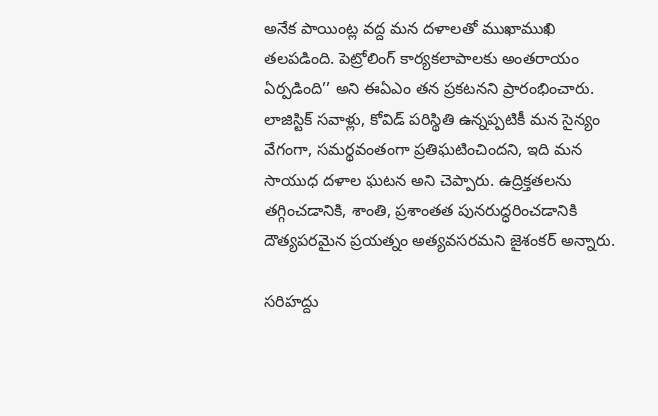అనేక పాయింట్ల వద్ద మన దళాలతో ముఖాముఖి తలపడింది. పెట్రోలింగ్ కార్యకలాపాలకు అంతరాయం ఏర్పడింది’’ అని ఈఏఎం తన ప్రకటనని ప్రారంభించారు. లాజిస్టిక్ సవాళ్లు, కోవిడ్ పరిస్థితి ఉన్నప్పటికీ మన సైన్యం వేగంగా, సమర్థవంతంగా ప్రతిఘటించిందని, ఇది మన సాయుధ దళాల ఘటన అని చెప్పారు. ఉద్రిక్తతలను తగ్గించడానికి, శాంతి, ప్రశాంతత పునరుద్ధరించడానికి దౌత్యపరమైన ప్రయత్నం అత్యవసరమని జైశంకర్ అన్నారు.

సరిహద్దు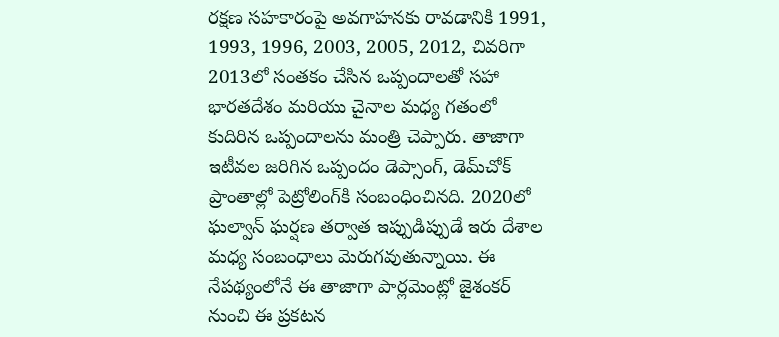రక్షణ సహకారంపై అవగాహనకు రావడానికి 1991, 1993, 1996, 2003, 2005, 2012, చివరిగా 2013లో సంతకం చేసిన ఒప్పందాలతో సహా భారతదేశం మరియు చైనాల మధ్య గతంలో కుదిరిన ఒప్పందాలను మంత్రి చెప్పారు. తాజాగా ఇటీవల జరిగిన ఒప్పందం డెప్సాంగ్, డెమ్‌చోక్‌ ప్రాంతాల్లో పెట్రోలింగ్‌కి సంబంధించినది. 2020లో ఘల్వాన్ ఘర్షణ తర్వాత ఇప్పుడిప్పుడే ఇరు దేశాల మధ్య సంబంధాలు మెరుగవుతున్నాయి. ఈ నేపథ్యంలోనే ఈ తాజాగా పార్లమెంట్లో జైశంకర్ నుంచి ఈ ప్రకటన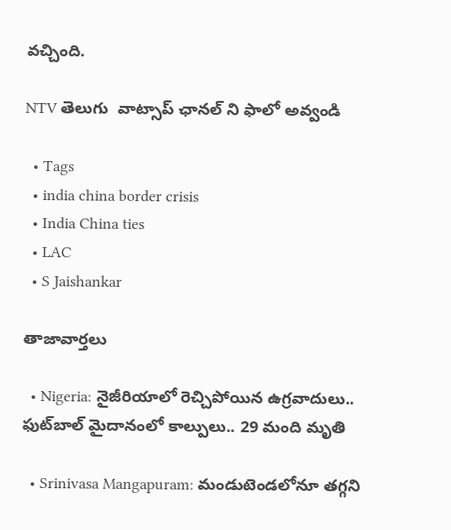వచ్చింది.

NTV తెలుగు  వాట్సాప్ ఛానల్ ని ఫాలో అవ్వండి

  • Tags
  • india china border crisis
  • India China ties
  • LAC
  • S Jaishankar

తాజావార్తలు

  • Nigeria: నైజీరియాలో రెచ్చిపోయిన ఉగ్రవాదులు.. ఫుట్‌బాల్ మైదానంలో కాల్పులు.. 29 మంది మృతి

  • Srinivasa Mangapuram: మండుటెండలోనూ తగ్గని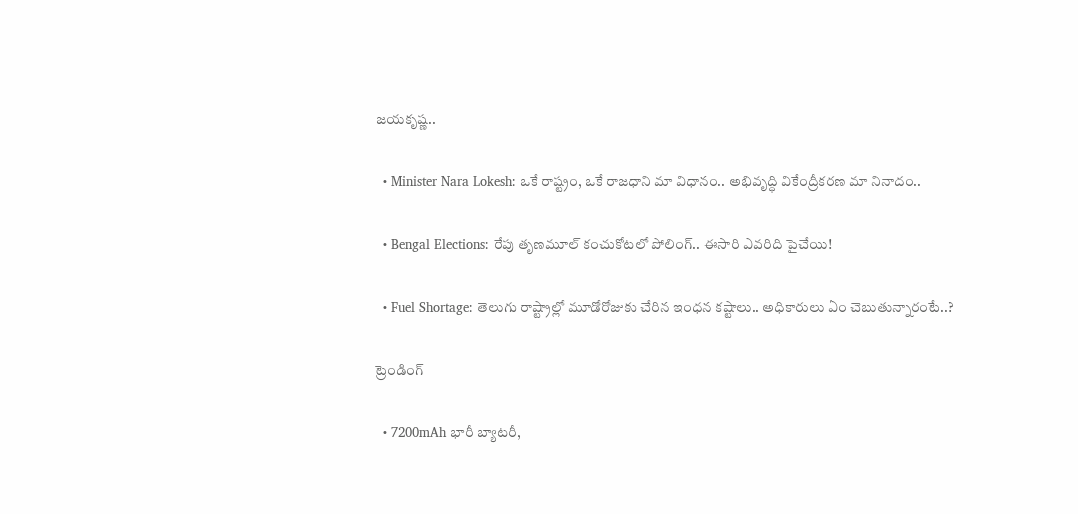జయకృష్ణ..

  • Minister Nara Lokesh: ఒకే రాష్ట్రం, ఒకే రాజధాని మా విధానం.. అభివృద్ధి వికేంద్రీకరణ మా నినాదం..

  • Bengal Elections: రేపు తృణమూల్ కంచుకోటలో పోలింగ్.. ఈసారి ఎవరిది పైచేయి!

  • Fuel Shortage: తెలుగు రాష్ట్రాల్లో మూడోరోజుకు చేరిన ఇంధన కష్టాలు.. అధికారులు ఏం చెబుతున్నారంటే..?

ట్రెండింగ్‌

  • 7200mAh భారీ బ్యాటరీ,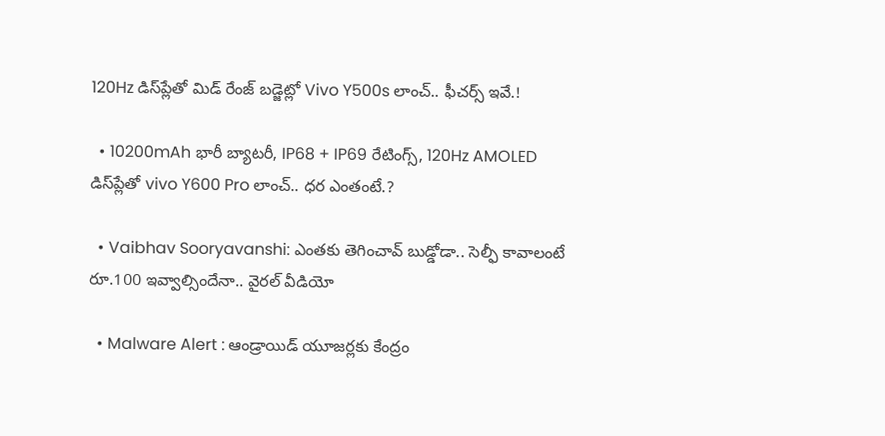120Hz డిస్‌ప్లేతో మిడ్ రేంజ్ బడ్జెట్లో Vivo Y500s లాంచ్.. ఫీచర్స్ ఇవే.!

  • 10200mAh భారీ బ్యాటరీ, IP68 + IP69 రేటింగ్స్‌, 120Hz AMOLED డిస్‌ప్లేతో vivo Y600 Pro లాంచ్.. ధర ఎంతంటే.?

  • Vaibhav Sooryavanshi: ఎంతకు తెగించావ్ బుడ్డోడా.. సెల్ఫీ కావాలంటే రూ.100 ఇవ్వాల్సిందేనా.. వైరల్ వీడియో

  • Malware Alert : ఆండ్రాయిడ్ యూజర్లకు కేంద్రం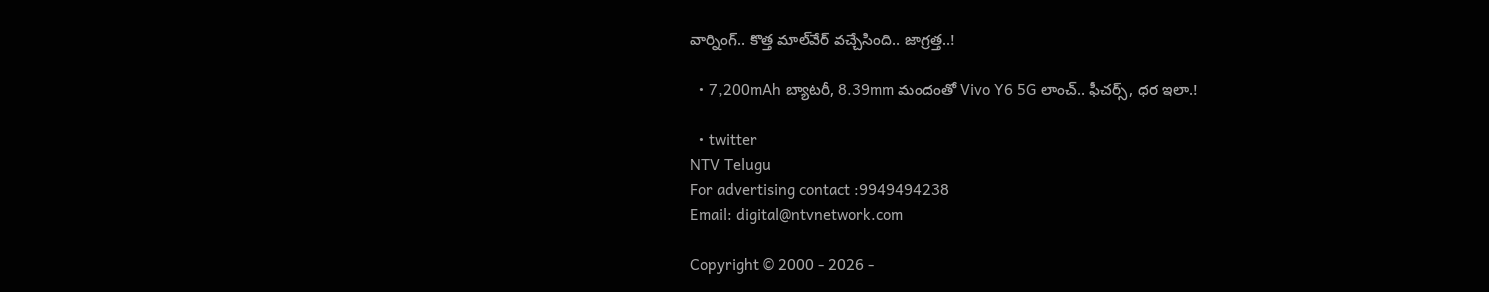వార్నింగ్.. కొత్త మాల్‌వేర్ వచ్చేసింది.. జాగ్రత్త..!

  • 7,200mAh బ్యాటరీ, 8.39mm మందంతో Vivo Y6 5G లాంచ్.. ఫీచర్స్, ధర ఇలా.!

  • twitter
NTV Telugu
For advertising contact :9949494238
Email: digital@ntvnetwork.com

Copyright © 2000 - 2026 -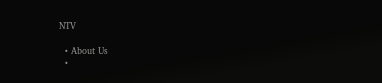NTV

  • About Us
  •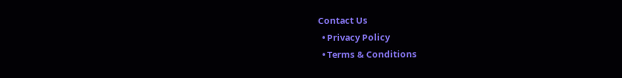Contact Us
  • Privacy Policy
  • Terms & Conditions